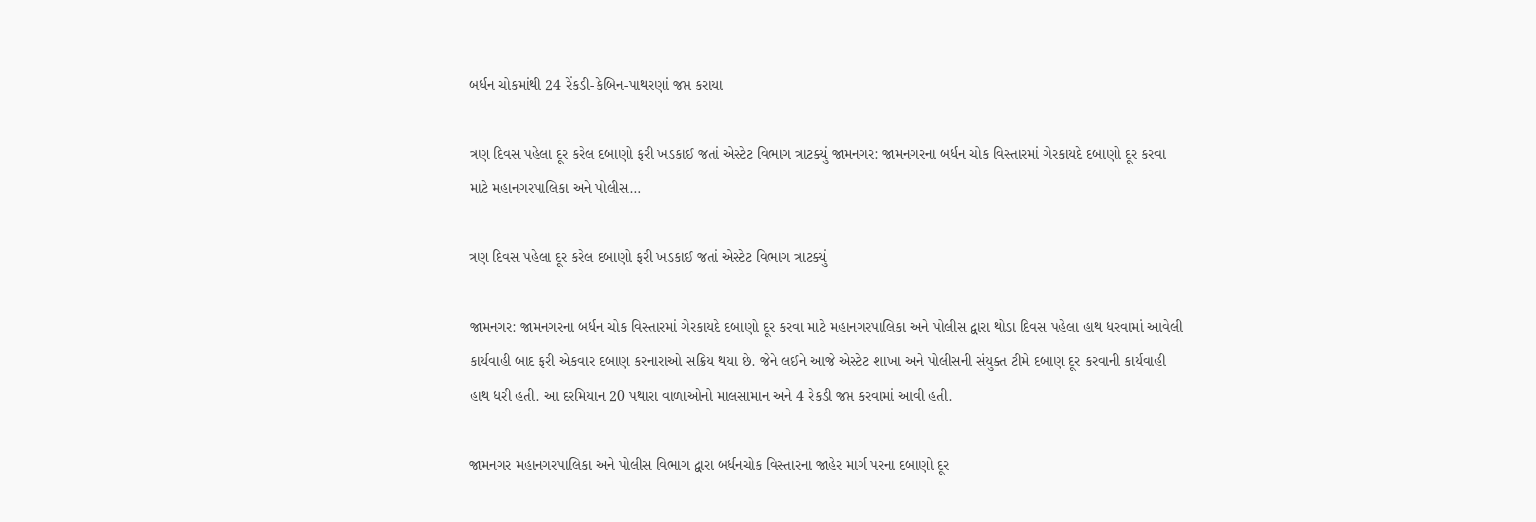બર્ધન ચોકમાંથી 24 રેંકડી-કેબિન-પાથરણાં જપ્ત કરાયા

ત્રણ દિવસ પહેલા દૂર કરેલ દબાણો ફરી ખડકાઈ જતાં એસ્ટેટ વિભાગ ત્રાટક્યું જામનગર: જામનગરના બર્ધન ચોક વિસ્તારમાં ગેરકાયદે દબાણો દૂર કરવા માટે મહાનગરપાલિકા અને પોલીસ…

ત્રણ દિવસ પહેલા દૂર કરેલ દબાણો ફરી ખડકાઈ જતાં એસ્ટેટ વિભાગ ત્રાટક્યું

જામનગર: જામનગરના બર્ધન ચોક વિસ્તારમાં ગેરકાયદે દબાણો દૂર કરવા માટે મહાનગરપાલિકા અને પોલીસ દ્વારા થોડા દિવસ પહેલા હાથ ધરવામાં આવેલી કાર્યવાહી બાદ ફરી એકવાર દબાણ કરનારાઓ સક્રિય થયા છે. જેને લઈને આજે એસ્ટેટ શાખા અને પોલીસની સંયુક્ત ટીમે દબાણ દૂર કરવાની કાર્યવાહી હાથ ધરી હતી. આ દરમિયાન 20 પથારા વાળાઓનો માલસામાન અને 4 રેકડી જપ્ત કરવામાં આવી હતી.

જામનગર મહાનગરપાલિકા અને પોલીસ વિભાગ દ્વારા બર્ધનચોક વિસ્તારના જાહેર માર્ગ પરના દબાણો દૂર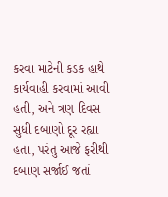કરવા માટેની કડક હાથે કાર્યવાહી કરવામાં આવી હતી, અને ત્રણ દિવસ સુધી દબાણો દૂર રહ્યા હતા, પરંતુ આજે ફરીથી દબાણ સર્જાઈ જતાં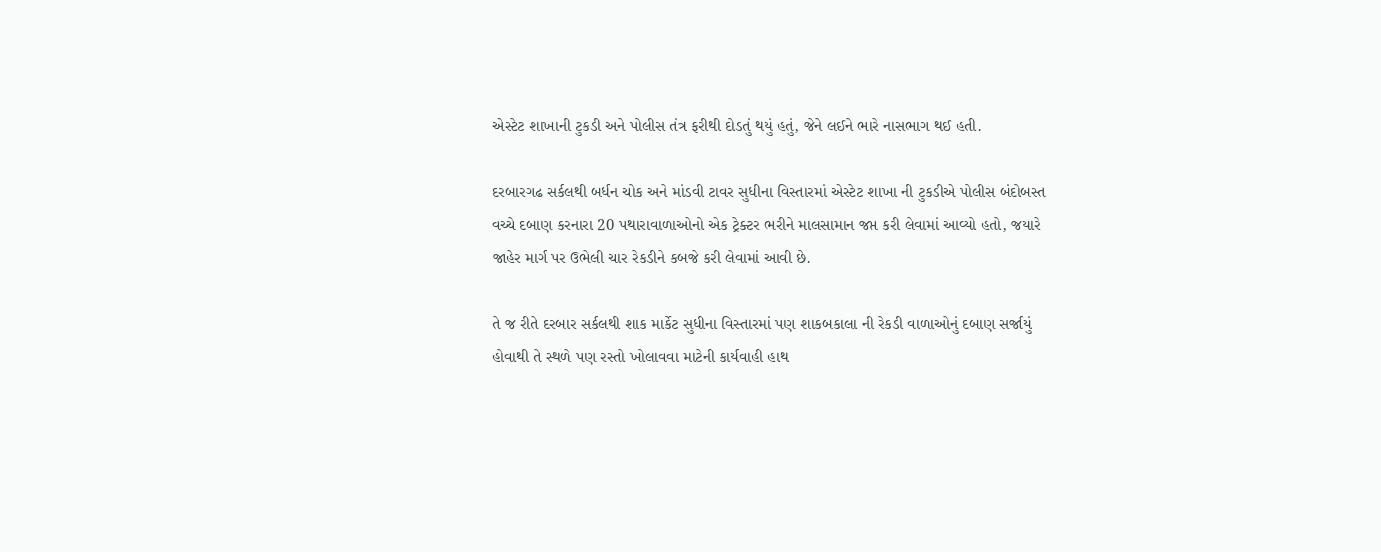એસ્ટેટ શાખાની ટુકડી અને પોલીસ તંત્ર ફરીથી દોડતું થયું હતું, જેને લઈને ભારે નાસભાગ થઈ હતી.

દરબારગઢ સર્કલથી બર્ધન ચોક અને માંડવી ટાવર સુધીના વિસ્તારમાં એસ્ટેટ શાખા ની ટુકડીએ પોલીસ બંદોબસ્ત વચ્ચે દબાણ કરનારા 20 પથારાવાળાઓનો એક ટ્રેક્ટર ભરીને માલસામાન જપ્ત કરી લેવામાં આવ્યો હતો, જયારે જાહેર માર્ગ પર ઉભેલી ચાર રેકડીને કબજે કરી લેવામાં આવી છે.

તે જ રીતે દરબાર સર્કલથી શાક માર્કેટ સુધીના વિસ્તારમાં પણ શાકબકાલા ની રેકડી વાળાઓનું દબાણ સર્જાયું હોવાથી તે સ્થળે પણ રસ્તો ખોલાવવા માટેની કાર્યવાહી હાથ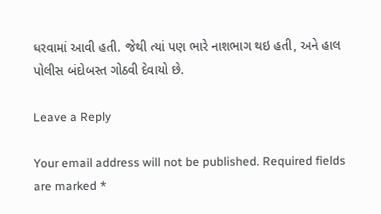ધરવામાં આવી હતી. જેથી ત્યાં પણ ભારે નાશભાગ થઇ હતી, અને હાલ પોલીસ બંદોબસ્ત ગોઠવી દેવાયો છે.

Leave a Reply

Your email address will not be published. Required fields are marked *